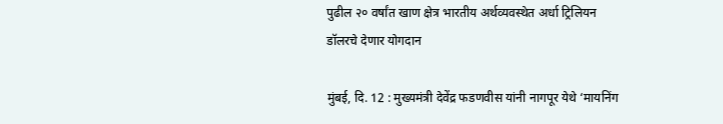पुढील २० वर्षांत खाण क्षेत्र भारतीय अर्थव्यवस्थेत अर्धा ट्रिलियन डॉलरचे देणार योगदान

मुंबई, दि. 12 : मुख्यमंत्री देवेंद्र फडणवीस यांनी नागपूर येथे ‘मायनिंग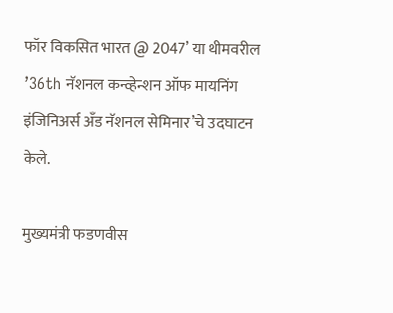फॉर विकसित भारत @ 2047’ या थीमवरील ’36th नॅशनल कन्व्हेन्शन ऑफ मायनिंग इंजिनिअर्स अँड नॅशनल सेमिनार’चे उदघाटन केले.

मुख्यमंत्री फडणवीस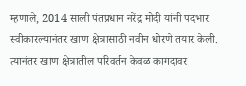म्हणाले, 2014 साली पंतप्रधान नरेंद्र मोदी यांनी पदभार स्वीकारल्यानंतर खाण क्षेत्रासाठी नवीन धोरणे तयार केली. त्यानंतर खाण क्षेत्रातील परिवर्तन केवळ कागदावर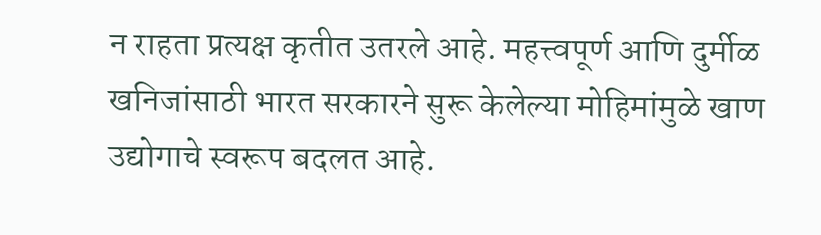न राहता प्रत्यक्ष कृतीत उतरले आहे. महत्त्वपूर्ण आणि दुर्मीळ खनिजांसाठी भारत सरकारने सुरू केलेल्या मोहिमांमुळे खाण उद्योगाचे स्वरूप बदलत आहे.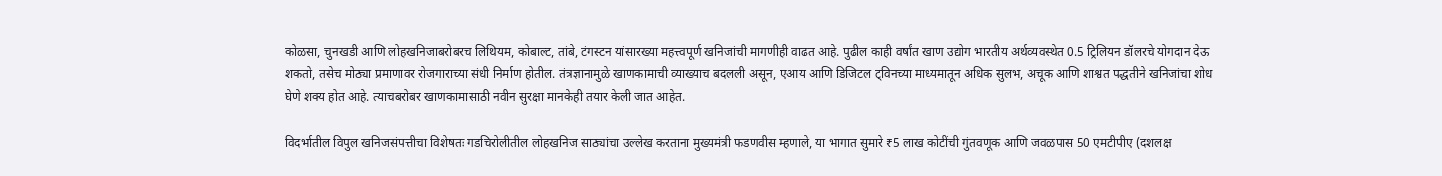कोळसा, चुनखडी आणि लोहखनिजाबरोबरच लिथियम, कोबाल्ट, तांबे, टंगस्टन यांसारख्या महत्त्वपूर्ण खनिजांची मागणीही वाढत आहे. पुढील काही वर्षांत खाण उद्योग भारतीय अर्थव्यवस्थेत 0.5 ट्रिलियन डॉलरचे योगदान देऊ शकतो, तसेच मोठ्या प्रमाणावर रोजगाराच्या संधी निर्माण होतील. तंत्रज्ञानामुळे खाणकामाची व्याख्याच बदलली असून, एआय आणि डिजिटल ट्विनच्या माध्यमातून अधिक सुलभ, अचूक आणि शाश्वत पद्धतीने खनिजांचा शोध घेणे शक्य होत आहे. त्याचबरोबर खाणकामासाठी नवीन सुरक्षा मानकेही तयार केली जात आहेत.

विदर्भातील विपुल खनिजसंपत्तीचा विशेषतः गडचिरोलीतील लोहखनिज साठ्यांचा उल्लेख करताना मुख्यमंत्री फडणवीस म्हणाले, या भागात सुमारे ₹5 लाख कोटींची गुंतवणूक आणि जवळपास 50 एमटीपीए (दशलक्ष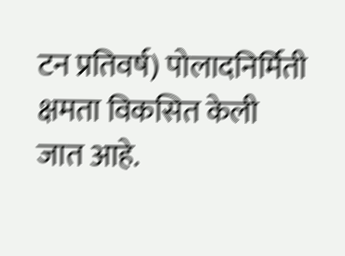टन प्रतिवर्ष) पोलादनिर्मिती क्षमता विकसित केली जात आहे.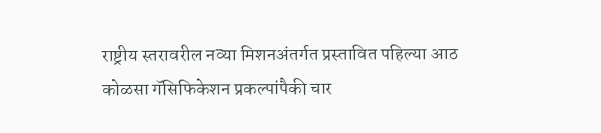राष्ट्रीय स्तरावरील नव्या मिशनअंतर्गत प्रस्तावित पहिल्या आठ कोळसा गॅसिफिकेशन प्रकल्पांपैकी चार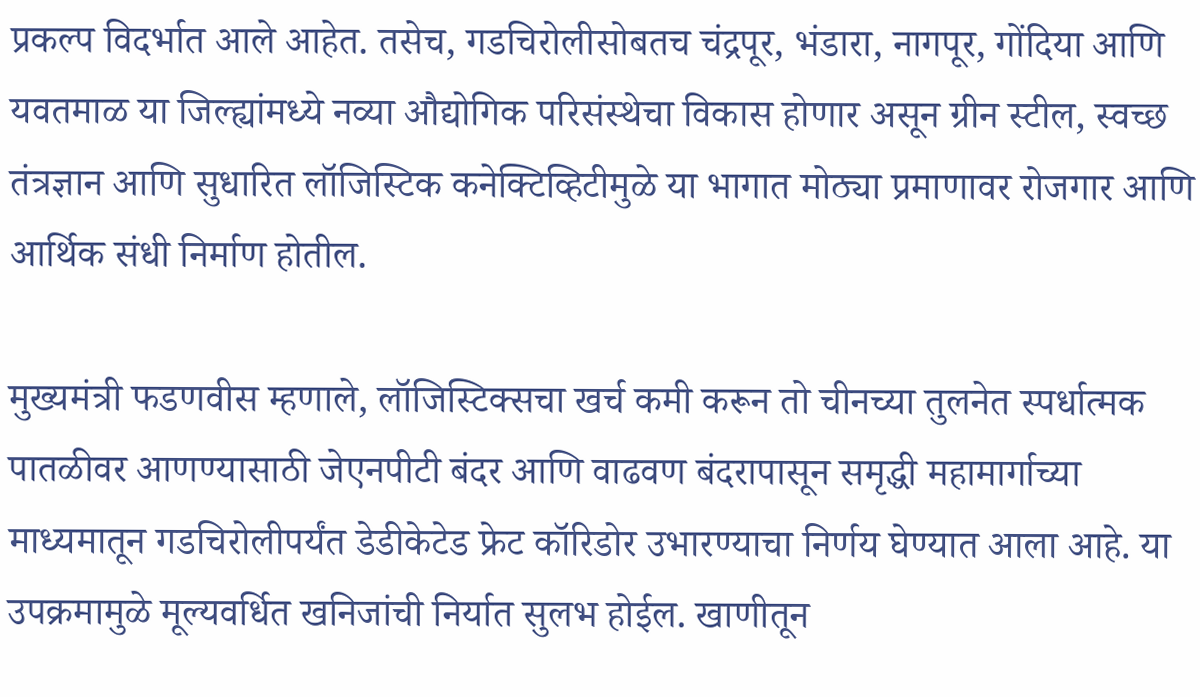प्रकल्प विदर्भात आले आहेत. तसेच, गडचिरोलीसोबतच चंद्रपूर, भंडारा, नागपूर, गोंदिया आणि यवतमाळ या जिल्ह्यांमध्ये नव्या औद्योगिक परिसंस्थेचा विकास होणार असून ग्रीन स्टील, स्वच्छ तंत्रज्ञान आणि सुधारित लॉजिस्टिक कनेक्टिव्हिटीमुळे या भागात मोठ्या प्रमाणावर रोजगार आणि आर्थिक संधी निर्माण होतील.

मुख्यमंत्री फडणवीस म्हणाले, लॉजिस्टिक्सचा खर्च कमी करून तो चीनच्या तुलनेत स्पर्धात्मक पातळीवर आणण्यासाठी जेएनपीटी बंदर आणि वाढवण बंदरापासून समृद्धी महामार्गाच्या माध्यमातून गडचिरोलीपर्यंत डेडीकेटेड फ्रेट कॉरिडोर उभारण्याचा निर्णय घेण्यात आला आहे. या उपक्रमामुळे मूल्यवर्धित खनिजांची निर्यात सुलभ होईल. खाणीतून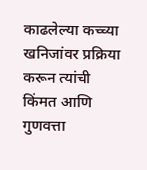काढलेल्या कच्च्या खनिजांवर प्रक्रिया करून त्यांची किंमत आणि गुणवत्ता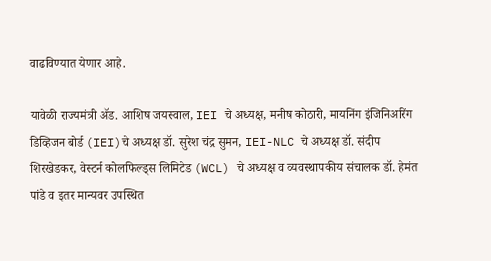वाढविण्यात येणार आहे.

यावेळी राज्यमंत्री ॲड. आशिष जयस्वाल, IEI चे अध्यक्ष, मनीष कोठारी, मायनिंग इंजिनिअरिंग डिव्हिजन बोर्ड (IEI)चे अध्यक्ष डॉ. सुरेश चंद्र सुमन, IEI-NLC चे अध्यक्ष डॉ. संदीप शिरखेडकर, वेस्टर्न कोलफिल्ड्स लिमिटेड (WCL) चे अध्यक्ष व व्यवस्थापकीय संचालक डॉ. हेमंत पांडे व इतर मान्यवर उपस्थित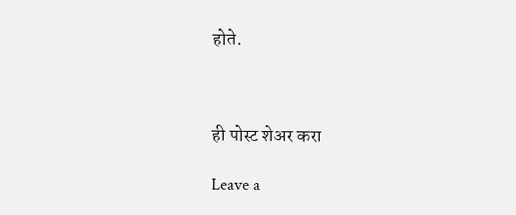होते.



ही पोस्ट शेअर करा

Leave a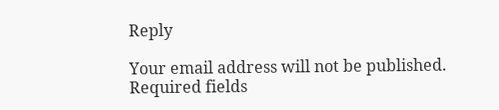Reply

Your email address will not be published. Required fields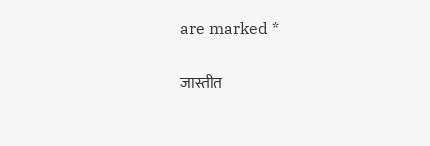are marked *

जास्तीत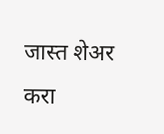जास्त शेअर करा